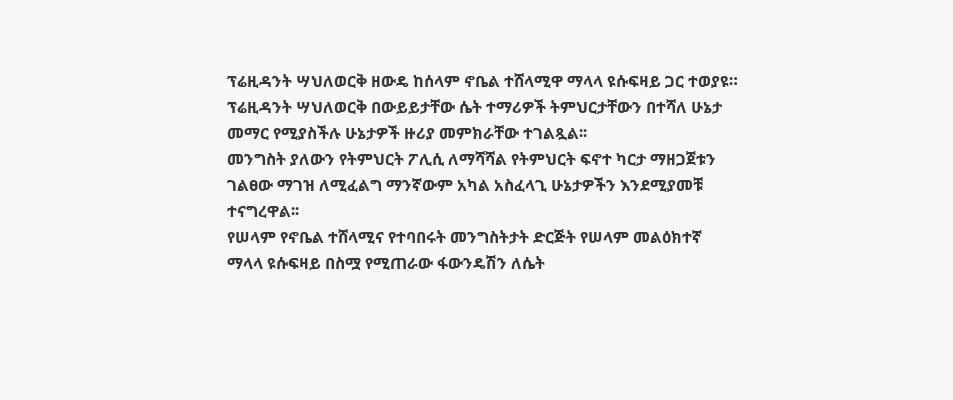ፕሬዚዳንት ሣህለወርቅ ዘውዴ ከሰላም ኖቤል ተሸላሚዋ ማላላ ዩሱፍዛይ ጋር ተወያዩ።
ፕሬዚዳንት ሣህለወርቅ በውይይታቸው ሴት ተማሪዎች ትምህርታቸውን በተሻለ ሁኔታ መማር የሚያስችሉ ሁኔታዎች ዙሪያ መምክራቸው ተገልጿል፡፡
መንግስት ያለውን የትምህርት ፖሊሲ ለማሻሻል የትምህርት ፍኖተ ካርታ ማዘጋጀቱን ገልፀው ማገዝ ለሚፈልግ ማንኛውም አካል አስፈላጊ ሁኔታዎችን እንደሚያመቹ ተናግረዋል፡፡
የሠላም የኖቤል ተሸላሚና የተባበሩት መንግስትታት ድርጅት የሠላም መልዕክተኛ ማላላ ዩሱፍዛይ በስሟ የሚጠራው ፋውንዴሽን ለሴት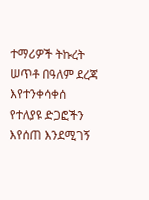ተማሪዎች ትኩረት ሠጥቶ በዓለም ደረጃ እየተንቀሳቀሰ የተለያዩ ድጋፎችን እየሰጠ እንደሚገኝ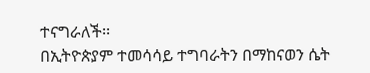ተናግራለች፡፡
በኢትዮጵያም ተመሳሳይ ተግባራትን በማከናወን ሴት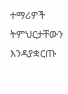ተማሪዎች ትምህርታቸውን እንዳያቋርጡ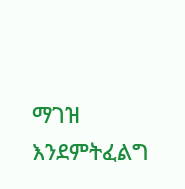ማገዝ እንደምትፈልግ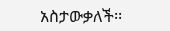አስታውቃለች፡፡